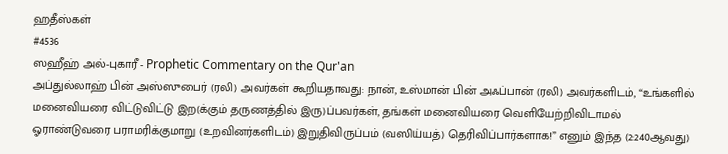ஹதீஸ்கள்
#4536
ஸஹீஹ் அல்-புகாரீ - Prophetic Commentary on the Qur'an
அப்துல்லாஹ் பின் அஸ்ஸுபைர் (ரலி) அவர்கள் கூறியதாவது: நான், உஸ்மான் பின் அஃப்பான் (ரலி) அவர்களிடம், “உங்களில் மனைவியரை விட்டுவிட்டு இற(க்கும் தருணத்தில் இரு)ப்பவர்கள், தங்கள் மனைவியரை வெளியேற்றிவிடாமல் ஓராண்டுவரை பராமரிக்குமாறு (உறவினர்களிடம்) இறுதிவிருப்பம் (வஸிய்யத்) தெரிவிப்பார்களாக!” எனும் இந்த (2:240ஆவது)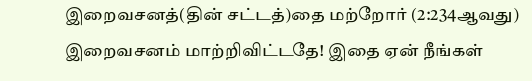இறைவசனத்(தின் சட்டத்)தை மற்றோர் (2:234ஆவது) இறைவசனம் மாற்றிவிட்டதே! இதை ஏன் நீங்கள்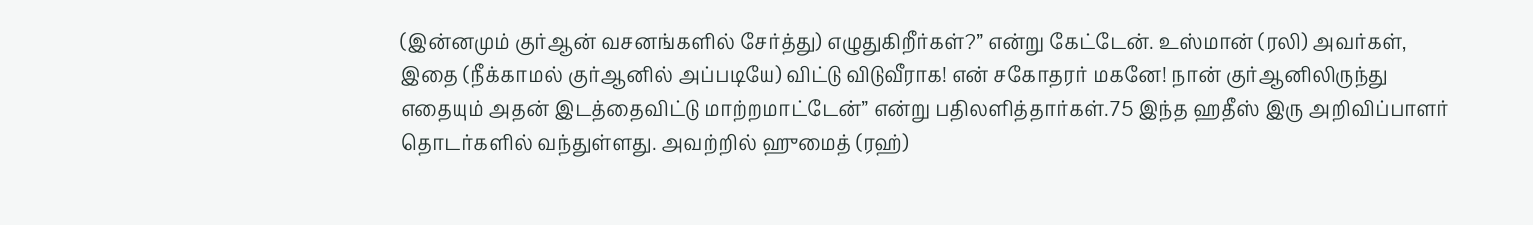(இன்னமும் குர்ஆன் வசனங்களில் சேர்த்து) எழுதுகிறீர்கள்?” என்று கேட்டேன். உஸ்மான் (ரலி) அவர்கள், இதை (நீக்காமல் குர்ஆனில் அப்படியே) விட்டு விடுவீராக! என் சகோதரர் மகனே! நான் குர்ஆனிலிருந்து எதையும் அதன் இடத்தைவிட்டு மாற்றமாட்டேன்” என்று பதிலளித்தார்கள்.75 இந்த ஹதீஸ் இரு அறிவிப்பாளர் தொடர்களில் வந்துள்ளது. அவற்றில் ஹுமைத் (ரஹ்)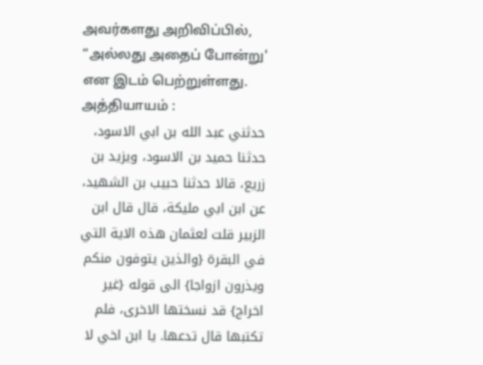அவர்களது அறிவிப்பில், “அல்லது அதைப் போன்று' என இடம் பெற்றுள்ளது. அத்தியாயம் :
حدثني عبد الله بن ابي الاسود، حدثنا حميد بن الاسود، ويزيد بن زريع، قالا حدثنا حبيب بن الشهيد، عن ابن ابي مليكة، قال قال ابن الزبير قلت لعثمان هذه الاية التي في البقرة {والذين يتوفون منكم ويذرون ازواجا} الى قوله {غير اخراج} قد نسختها الاخرى، فلم تكتبها قال تدعها. يا ابن اخي لا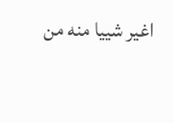اغير شييا منه من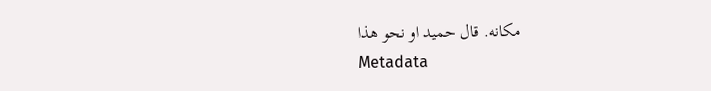مكانه. قال حميد او نحو هذا
Metadata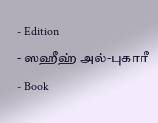- Edition
- ஸஹீஹ் அல்-புகாரீ
- Book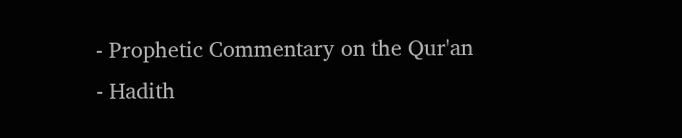- Prophetic Commentary on the Qur'an
- Hadith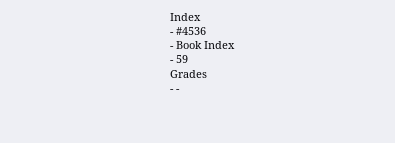Index
- #4536
- Book Index
- 59
Grades
- -